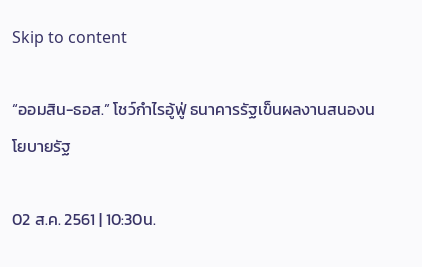Skip to content

“ออมสิน-ธอส.” โชว์กำไรอู้ฟู่ ธนาคารรัฐเข็นผลงานสนองนโยบายรัฐ

02 ส.ค. 2561 | 10:30น.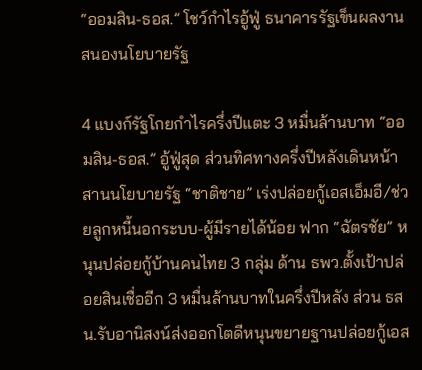“ออมสิน-ธอส.” โชว์กำไรอู้ฟู่ ธนาคารรัฐเข็นผลงานสนองนโยบายรัฐ

4 แบงก์รัฐโกยกำไรครึ่งปีแตะ 3 หมื่นล้านบาท “ออมสิน-ธอส.” อู้ฟู่สุด ส่วนทิศทางครึ่งปีหลังเดินหน้าสานนโยบายรัฐ “ชาติชาย” เร่งปล่อยกู้เอสเอ็มอี/ช่วยลูกหนี้นอกระบบ-ผู้มีรายได้น้อย ฟาก “ฉัตรชัย” หนุนปล่อยกู้บ้านคนไทย 3 กลุ่ม ด้าน ธพว.ตั้งเป้าปล่อยสินเชื่ออีก 3 หมื่นล้านบาทในครึ่งปีหลัง ส่วน ธสน.รับอานิสงน์ส่งออกโตดีหนุนขยายฐานปล่อยกู้เอส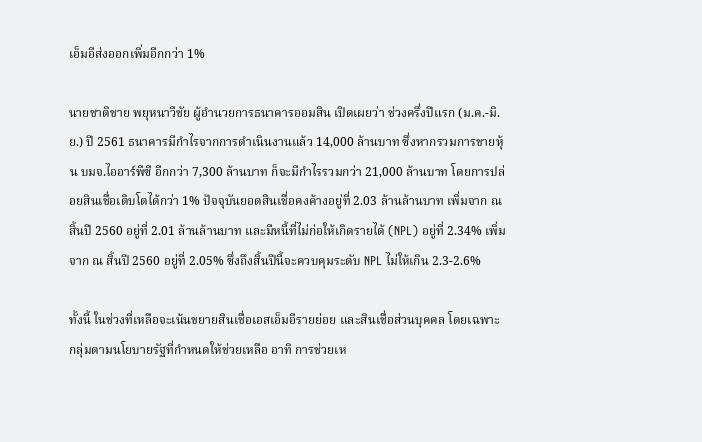เอ็มอีส่งออกเพิ่มอีกกว่า 1%

นายชาติชาย พยุหนาวีชัย ผู้อำนวยการธนาคารออมสิน เปิดเผยว่า ช่วงครึ่งปีแรก (ม.ค.-มิ.ย.) ปี 2561 ธนาคารมีกำไรจากการดำเนินงานแล้ว 14,000 ล้านบาท ซึ่งหากรวมการขายหุ้น บมจ.ไออาร์พีซี อีกกว่า 7,300 ล้านบาท ก็จะมีกำไรรวมกว่า 21,000 ล้านบาท โดยการปล่อยสินเชื่อเติบโตได้กว่า 1% ปัจจุบันยอดสินเชื่อคงค้างอยู่ที่ 2.03 ล้านล้านบาท เพิ่มจาก ณ สิ้นปี 2560 อยู่ที่ 2.01 ล้านล้านบาท และมีหนี้ที่ไม่ก่อให้เกิดรายได้ (NPL) อยู่ที่ 2.34% เพิ่มจาก ณ สิ้นปี 2560 อยู่ที่ 2.05% ซึ่งถึงสิ้นปีนี้จะควบคุมระดับ NPL ไม่ให้เกิน 2.3-2.6%

ทั้งนี้ ในช่วงที่เหลือจะเน้นขยายสินเชื่อเอสเอ็มอีรายย่อย และสินเชื่อส่วนบุคคล โดยเฉพาะกลุ่มตามนโยบายรัฐที่กำหนดให้ช่วยเหลือ อาทิ การช่วยเห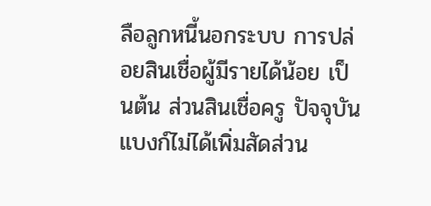ลือลูกหนี้นอกระบบ การปล่อยสินเชื่อผู้มีรายได้น้อย เป็นต้น ส่วนสินเชื่อครู ปัจจุบันแบงก์ไม่ได้เพิ่มสัดส่วน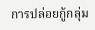การปล่อยกู้กลุ่ม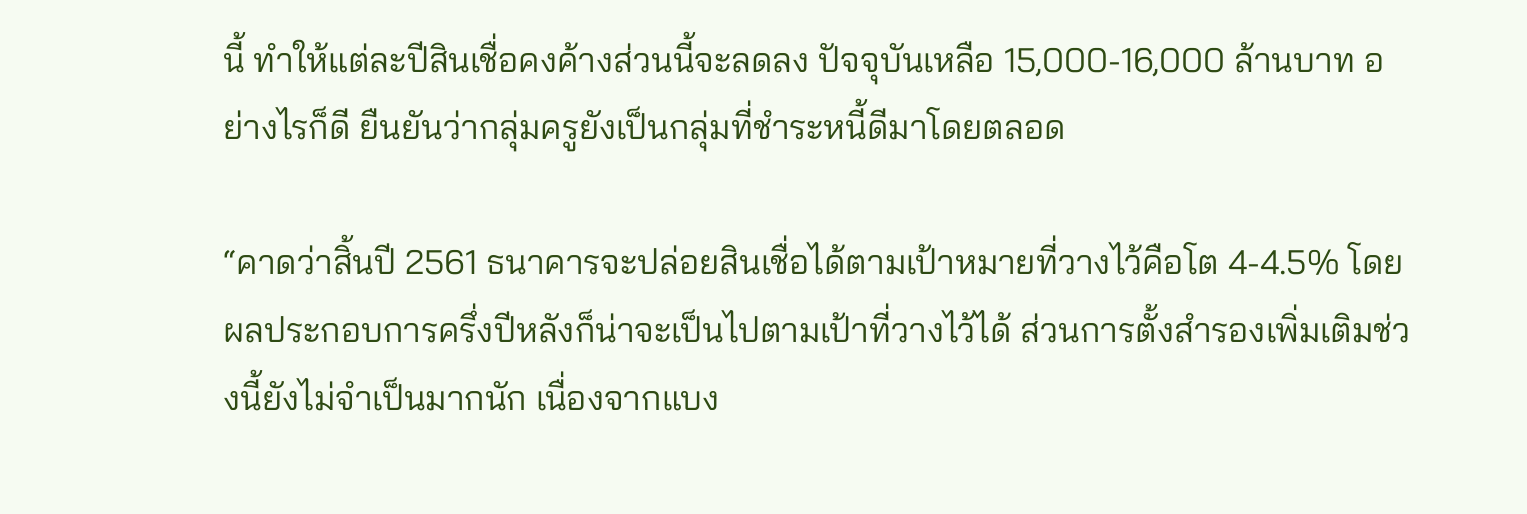นี้ ทำให้แต่ละปีสินเชื่อคงค้างส่วนนี้จะลดลง ปัจจุบันเหลือ 15,000-16,000 ล้านบาท อย่างไรก็ดี ยืนยันว่ากลุ่มครูยังเป็นกลุ่มที่ชำระหนี้ดีมาโดยตลอด

“คาดว่าสิ้นปี 2561 ธนาคารจะปล่อยสินเชื่อได้ตามเป้าหมายที่วางไว้คือโต 4-4.5% โดยผลประกอบการครึ่งปีหลังก็น่าจะเป็นไปตามเป้าที่วางไว้ได้ ส่วนการตั้งสำรองเพิ่มเติมช่วงนี้ยังไม่จำเป็นมากนัก เนื่องจากแบง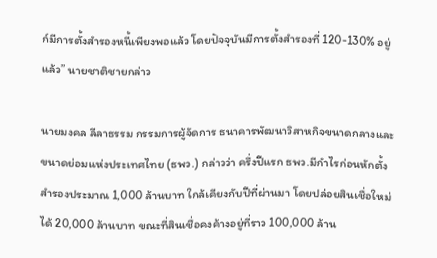ก์มีการตั้งสำรองหนี้เพียงพอแล้ว โดยปัจจุบันมีการตั้งสำรองที่ 120-130% อยู่แล้ว” นายชาติชายกล่าว

นายมงคล ลีลาธรรม กรรมการผู้จัดการ ธนาคารพัฒนาวิสาหกิจขนาดกลางและขนาดย่อมแห่งประเทศไทย (ธพว.) กล่าวว่า ครึ่งปีแรก ธพว.มีกำไรก่อนหักตั้งสำรองประมาณ 1,000 ล้านบาท ใกล้เคียงกับปีที่ผ่านมา โดยปล่อยสินเชื่อใหม่ได้ 20,000 ล้านบาท ขณะที่สินเชื่อคงค้างอยู่ที่ราว 100,000 ล้าน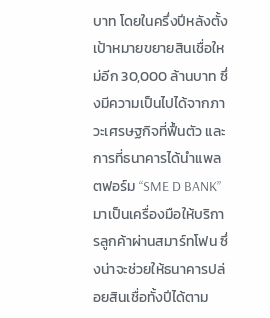บาท โดยในครึ่งปีหลังตั้งเป้าหมายขยายสินเชื่อใหม่อีก 30,000 ล้านบาท ซึ่งมีความเป็นไปได้จากภาวะเศรษฐกิจที่ฟื้นตัว และการที่ธนาคารได้นำแพลตฟอร์ม “SME D BANK” มาเป็นเครื่องมือให้บริการลูกค้าผ่านสมาร์ทโฟน ซึ่งน่าจะช่วยให้ธนาคารปล่อยสินเชื่อทั้งปีได้ตาม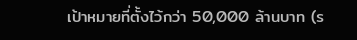เป้าหมายที่ตั้งไว้กว่า 50,000 ล้านบาท (ร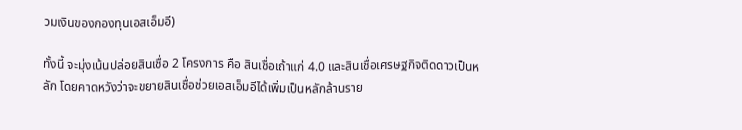วมเงินของกองทุนเอสเอ็มอี)

ทั้งนี้ จะมุ่งเน้นปล่อยสินเชื่อ 2 โครงการ คือ สินเชื่อเถ้าแก่ 4.0 และสินเชื่อเศรษฐกิจติดดาวเป็นหลัก โดยคาดหวังว่าจะขยายสินเชื่อช่วยเอสเอ็มอีได้เพิ่มเป็นหลักล้านราย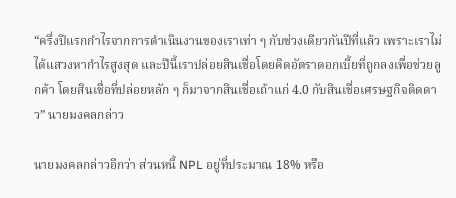“ครึ่งปีแรกกำไรจากการดำเนินงานของเราเท่า ๆ กับช่วงเดียวกันปีที่แล้ว เพราะเราไม่ได้แสวงหากำไรสูงสุด และปีนี้เราปล่อยสินเชื่อโดยคิดอัตราดอกเบี้ยที่ถูกลงเพื่อช่วยลูกค้า โดยสินเชื่อที่ปล่อยหลัก ๆ ก็มาจากสินเชื่อเถ้าแก่ 4.0 กับสินเชื่อเศรษฐกิจติดดาว” นายมงคลกล่าว

นายมงคลกล่าวอีกว่า ส่วนหนี้ NPL อยู่ที่ประมาณ 18% หรือ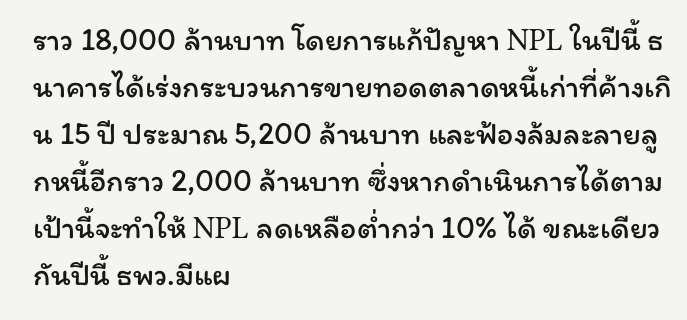ราว 18,000 ล้านบาท โดยการแก้ปัญหา NPL ในปีนี้ ธนาคารได้เร่งกระบวนการขายทอดตลาดหนี้เก่าที่ค้างเกิน 15 ปี ประมาณ 5,200 ล้านบาท และฟ้องล้มละลายลูกหนี้อีกราว 2,000 ล้านบาท ซึ่งหากดำเนินการได้ตามเป้านี้จะทำให้ NPL ลดเหลือต่ำกว่า 10% ได้ ขณะเดียวกันปีนี้ ธพว.มีแผ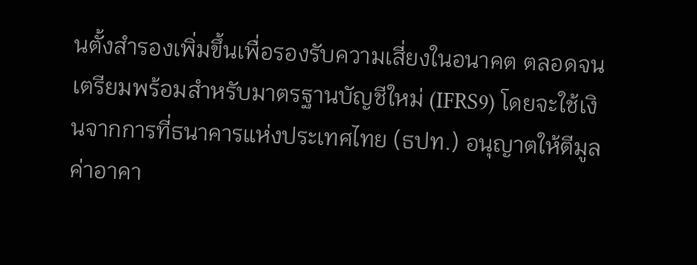นตั้งสำรองเพิ่มขึ้นเพื่อรองรับความเสี่ยงในอนาคต ตลอดจนเตรียมพร้อมสำหรับมาตรฐานบัญชีใหม่ (IFRS9) โดยจะใช้เงินจากการที่ธนาคารแห่งประเทศไทย (ธปท.) อนุญาตให้ตีมูลค่าอาคา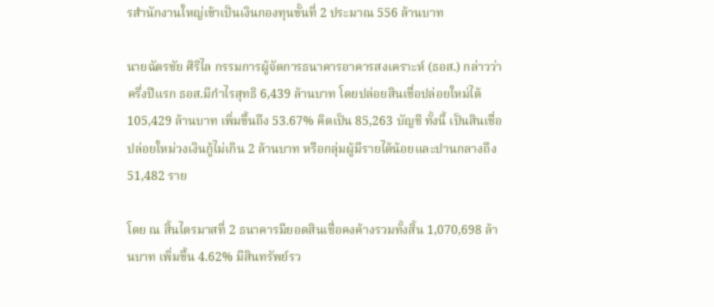รสำนักงานใหญ่เข้าเป็นเงินกองทุนขั้นที่ 2 ประมาณ 556 ล้านบาท

นายฉัตรชัย ศิริไล กรรมการผู้จัดการธนาคารอาคารสงเคราะห์ (ธอส.) กล่าวว่า ครึ่งปีแรก ธอส.มีกำไรสุทธิ 6,439 ล้านบาท โดยปล่อยสินเชื่อปล่อยใหม่ได้ 105,429 ล้านบาท เพิ่มขึ้นถึง 53.67% คิดเป็น 85,263 บัญชี ทั้งนี้ เป็นสินเชื่อปล่อยใหม่วงเงินกู้ไม่เกิน 2 ล้านบาท หรือกลุ่มผู้มีรายได้น้อยและปานกลางถึง 51,482 ราย

โดย ณ สิ้นไตรมาสที่ 2 ธนาคารมียอดสินเชื่อคงค้างรวมทั้งสิ้น 1,070,698 ล้านบาท เพิ่มขึ้น 4.62% มีสินทรัพย์รว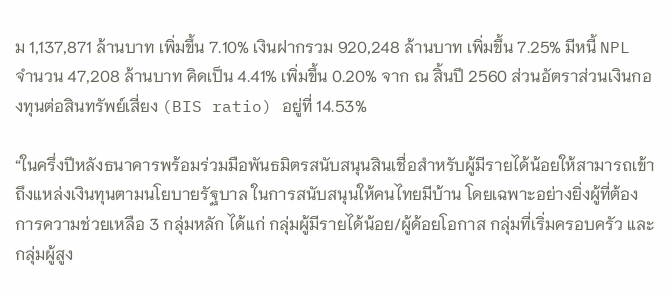ม 1,137,871 ล้านบาท เพิ่มขึ้น 7.10% เงินฝากรวม 920,248 ล้านบาท เพิ่มขึ้น 7.25% มีหนี้ NPL จำนวน 47,208 ล้านบาท คิดเป็น 4.41% เพิ่มขึ้น 0.20% จาก ณ สิ้นปี 2560 ส่วนอัตราส่วนเงินกองทุนต่อสินทรัพย์เสี่ยง (BIS ratio) อยู่ที่ 14.53%

“ในครึ่งปีหลังธนาคารพร้อมร่วมมือพันธมิตรสนับสนุนสินเชื่อสำหรับผู้มีรายได้น้อยให้สามารถเข้าถึงแหล่งเงินทุนตามนโยบายรัฐบาล ในการสนับสนุนให้คนไทยมีบ้าน โดยเฉพาะอย่างยิ่งผู้ที่ต้องการความช่วยเหลือ 3 กลุ่มหลัก ได้แก่ กลุ่มผู้มีรายได้น้อย/ผู้ด้อยโอกาส กลุ่มที่เริ่มครอบครัว และกลุ่มผู้สูง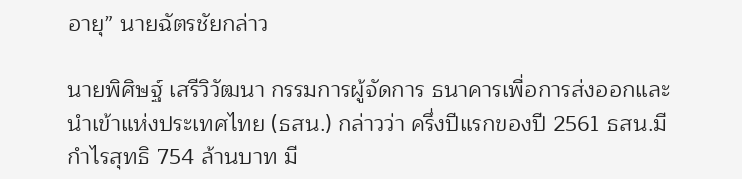อายุ” นายฉัตรชัยกล่าว

นายพิศิษฐ์ เสรีวิวัฒนา กรรมการผู้จัดการ ธนาคารเพื่อการส่งออกและนำเข้าแห่งประเทศไทย (ธสน.) กล่าวว่า ครึ่งปีแรกของปี 2561 ธสน.มีกำไรสุทธิ 754 ล้านบาท มี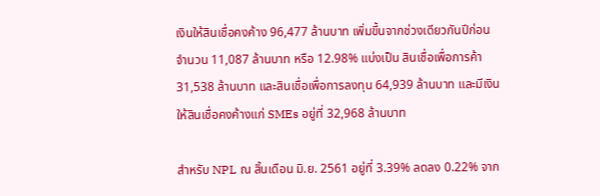เงินให้สินเชื่อคงค้าง 96,477 ล้านบาท เพิ่มขึ้นจากช่วงเดียวกันปีก่อน จำนวน 11,087 ล้านบาท หรือ 12.98% แบ่งเป็น สินเชื่อเพื่อการค้า 31,538 ล้านบาท และสินเชื่อเพื่อการลงทุน 64,939 ล้านบาท และมีเงินให้สินเชื่อคงค้างแก่ SMEs อยู่ที่ 32,968 ล้านบาท

สำหรับ NPL ณ สิ้นเดือน มิ.ย. 2561 อยู่ที่ 3.39% ลดลง 0.22% จาก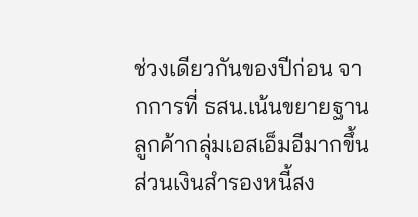ช่วงเดียวกันของปีก่อน จากการที่ ธสน.เน้นขยายฐานลูกค้ากลุ่มเอสเอ็มอีมากขึ้น ส่วนเงินสำรองหนี้สง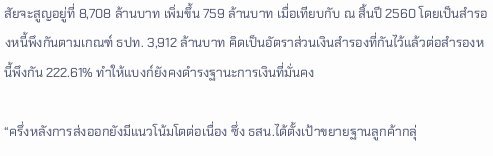สัยจะสูญอยู่ที่ 8,708 ล้านบาท เพิ่มขึ้น 759 ล้านบาท เมื่อเทียบกับ ณ สิ้นปี 2560 โดยเป็นสำรองหนี้พึงกันตามเกณฑ์ ธปท. 3,912 ล้านบาท คิดเป็นอัตราส่วนเงินสำรองที่กันไว้แล้วต่อสำรองหนี้พึงกัน 222.61% ทำให้แบงก์ยังคงดำรงฐานะการเงินที่มั่นคง

“ครึ่งหลังการส่งออกยังมีแนวโน้มโตต่อเนื่อง ซึ่ง ธสน.ได้ตั้งเป้าขยายฐานลูกค้ากลุ่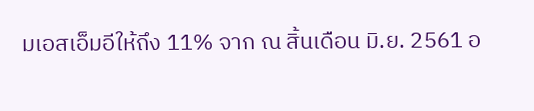มเอสเอ็มอีให้ถึง 11% จาก ณ สิ้นเดือน มิ.ย. 2561 อ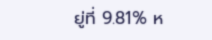ยู่ที่ 9.81% ห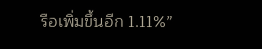รือเพิ่มขึ้นอีก 1.11%”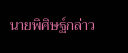นายพิศิษฐ์กล่าว